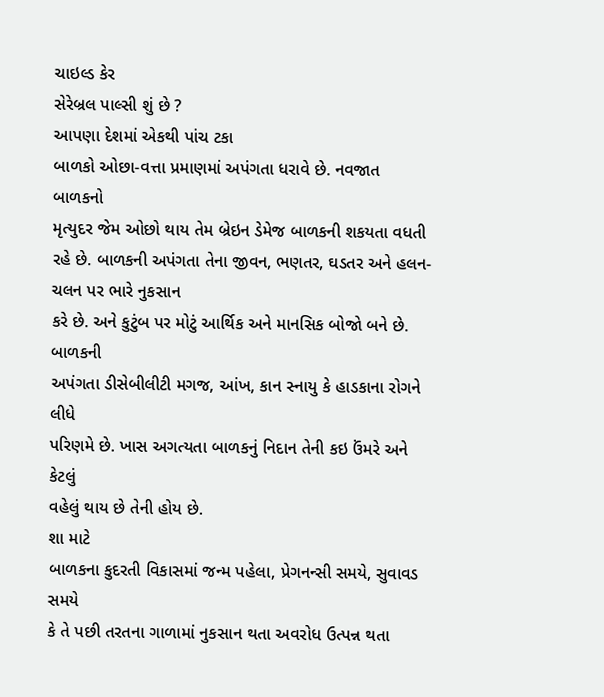ચાઇલ્ડ કેર
સેરેબ્રલ પાલ્સી શું છે ?
આપણા દેશમાં એકથી પાંચ ટકા
બાળકો ઓછા-વત્તા પ્રમાણમાં અપંગતા ધરાવે છે. નવજાત બાળકનો
મૃત્યુદર જેમ ઓછો થાય તેમ બ્રેઇન ડેમેજ બાળકની શકયતા વધતી
રહે છે. બાળકની અપંગતા તેના જીવન, ભણતર, ઘડતર અને હલન-ચલન પર ભારે નુકસાન
કરે છે. અને કુટુંબ પર મોટું આર્થિક અને માનસિક બોજો બને છે. બાળકની
અપંગતા ડીસેબીલીટી મગજ, આંખ, કાન સ્નાયુ કે હાડકાના રોગને લીધે
પરિણમે છે. ખાસ અગત્યતા બાળકનું નિદાન તેની કઇ ઉંમરે અને કેટલું
વહેલું થાય છે તેની હોય છે.
શા માટે
બાળકના કુદરતી વિકાસમાં જન્મ પહેલા, પ્રેગનન્સી સમયે, સુવાવડ સમયે
કે તે પછી તરતના ગાળામાં નુકસાન થતા અવરોધ ઉત્પન્ન થતા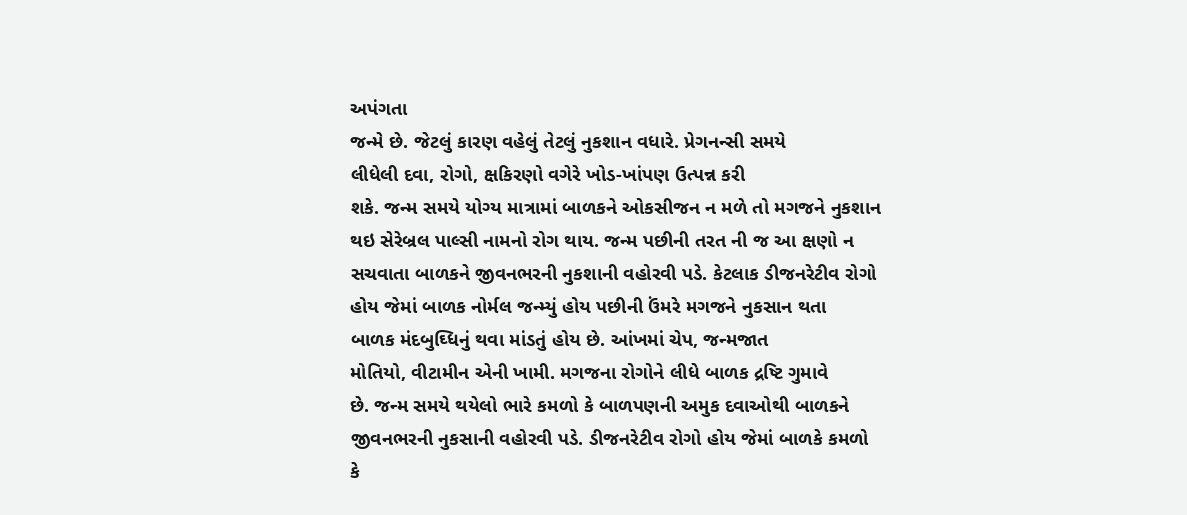અપંગતા
જન્મે છે. જેટલું કારણ વહેલું તેટલું નુકશાન વધારે. પ્રેગનન્સી સમયે
લીધેલી દવા, રોગો, ક્ષકિરણો વગેરે ખોડ-ખાંપણ ઉત્પન્ન કરી
શકે. જન્મ સમયે યોગ્ય માત્રામાં બાળકને ઓકસીજન ન મળે તો મગજને નુકશાન
થઇ સેરેબ્રલ પાલ્સી નામનો રોગ થાય. જન્મ પછીની તરત ની જ આ ક્ષણો ન
સચવાતા બાળકને જીવનભરની નુકશાની વહોરવી પડે. કેટલાક ડીજનરેટીવ રોગો
હોય જેમાં બાળક નોર્મલ જન્મ્યું હોય પછીની ઉંમરે મગજને નુકસાન થતા
બાળક મંદબુઘ્ધિનું થવા માંડતું હોય છે. આંખમાં ચેપ, જન્મજાત
મોતિયો, વીટામીન એની ખામી. મગજના રોગોને લીધે બાળક દ્રષ્ટિ ગુમાવે
છે. જન્મ સમયે થયેલો ભારે કમળો કે બાળપણની અમુક દવાઓથી બાળકને
જીવનભરની નુકસાની વહોરવી પડે. ડીજનરેટીવ રોગો હોય જેમાં બાળકે કમળો
કે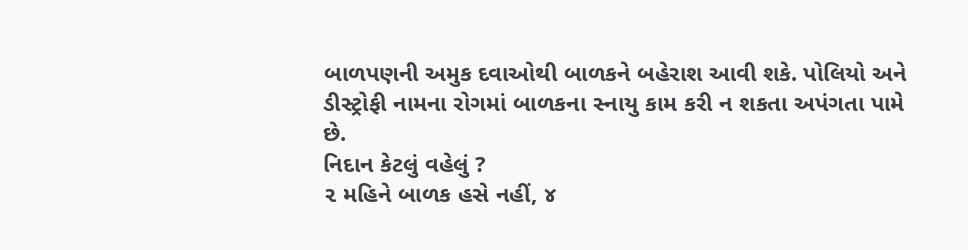બાળપણની અમુક દવાઓથી બાળકને બહેરાશ આવી શકે. પોલિયો અને
ડીસ્ટ્રોફી નામના રોગમાં બાળકના સ્નાયુ કામ કરી ન શકતા અપંગતા પામે
છે.
નિદાન કેટલું વહેલું ?
૨ મહિને બાળક હસે નહીં, ૪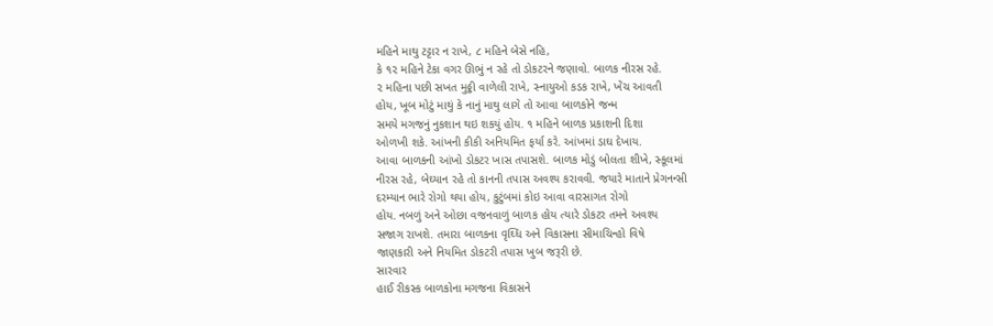મહિને માથુ ટટ્ટાર ન રાખે, ૮ મહિને બેસે નહિ,
કે ૧૨ મહિને ટેકા વગર ઊભું ન રહે તો ડોકટરને જણાવો. બાળક નીરસ રહે.
૨ મહિના પછી સખત મુઠ્ઠી વાળેલી રાખે, સ્નાયુઓ કડક રાખે, ખેંચ આવતી
હોય, ખૂબ મોટું માથું કે નાનું માથુ લાગે તો આવા બાળકોને જન્મ
સમયે મગજનું નુકશાન થઇ શકયું હોય. ૧ મહિને બાળક પ્રકાશની દિશા
ઓળખી શકે. આંખની કીકી અનિયમિત ફર્યા કરે. આંખમાં ડાઘ દેખાય.
આવા બાળકની આંખો ડોકટર ખાસ તપાસશે. બાળક મોડું બોલતા શીખે, સ્કૂલમાં
નીરસ રહે, બેઘ્યાન રહે તો કાનની તપાસ અવશ્ય કરાવવી. જયારે માતાને પ્રેગનન્સી
દરમ્યાન ભારે રોગો થયા હોય, કુટુંબમાં કોઇ આવા વારસાગત રોગો
હોય. નબળું અને ઓછા વજનવાળું બાળક હોય ત્યારે ડોકટર તમને અવશ્ય
સજાગ રાખશે. તમારા બાળકના વૃઘ્ધિ અને વિકાસના સીમાચિન્હો વિષે
જાણકારી અને નિયમિત ડોકટરી તપાસ ખુબ જરૂરી છે.
સારવાર
હાઈ રીકસ્ક બાળકોના મગજના વિકાસને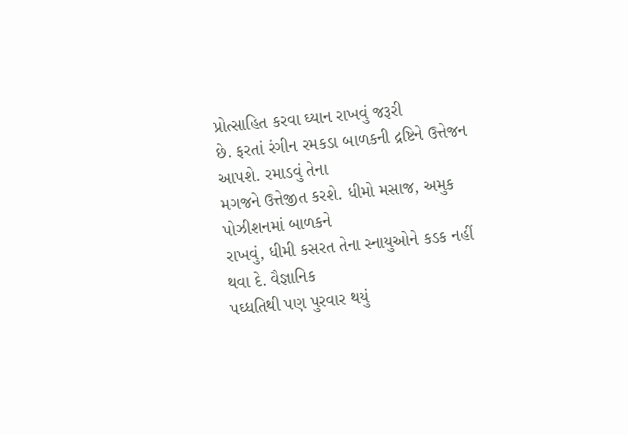પ્રોત્સાહિત કરવા ઘ્યાન રાખવું જરૂરી
છે. ફરતાં રંગીન રમકડા બાળકની દ્રષ્ટિને ઉત્તેજન આપશે. રમાડવું તેના
મગજને ઉત્તેજીત કરશે. ધીમો મસાજ, અમુક પોઝીશનમાં બાળકને
રાખવું, ધીમી કસરત તેના સ્નાયુઓને કડક નહીં થવા દે. વૈજ્ઞાનિક
પઘ્ધતિથી પણ પુરવાર થયું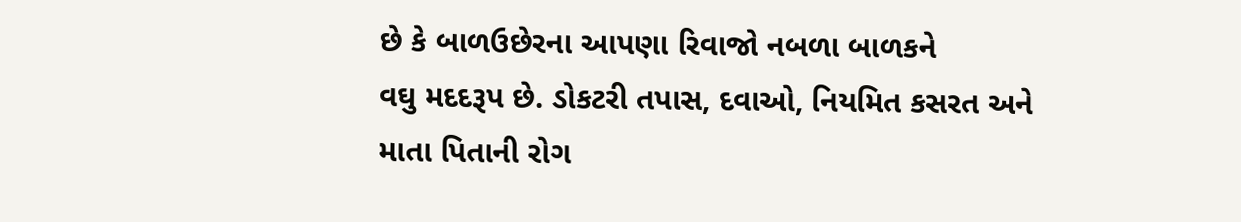છે કે બાળઉછેરના આપણા રિવાજો નબળા બાળકને
વઘુ મદદરૂપ છે. ડોકટરી તપાસ, દવાઓ, નિયમિત કસરત અને
માતા પિતાની રોગ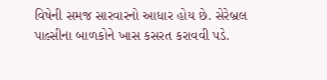વિષેની સમજ સારવારનો આધાર હોય છે. સેરેબ્રલ
પાલ્સીના બાળકોને ખાસ કસરત કરાવવી પડે.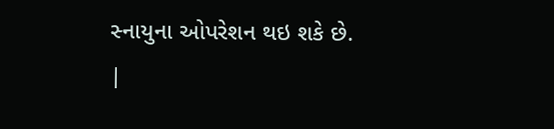સ્નાયુના ઓપરેશન થઇ શકે છે.
|